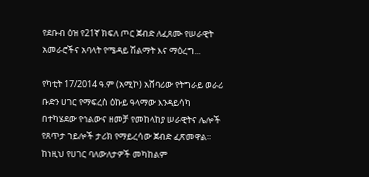የደቡብ ዕዝ የ21ኛ ክፍለ ጦር ጀብድ ለፈጸሙ የሠራዊት አመራሮችና አባላት የሜዳይ ሽልማት እና ማዕረግ...

የካቲት 17/2014 ዓ.ም (አሚኮ) አሸባሪው የትግራይ ወራሪ ቡድን ሀገር የማፍረስ ዕኩይ ዓላማው እንዳይሳካ በተካሄደው የኅልውና ዘመቻ የመከላከያ ሠራዊትና ሌሎች የጸጥታ ኀይሎች ታሪክ የማይረሳው ጀብድ ፈጽመዋል። ከነዚህ የሀገር ባለውለታዎች መካከልም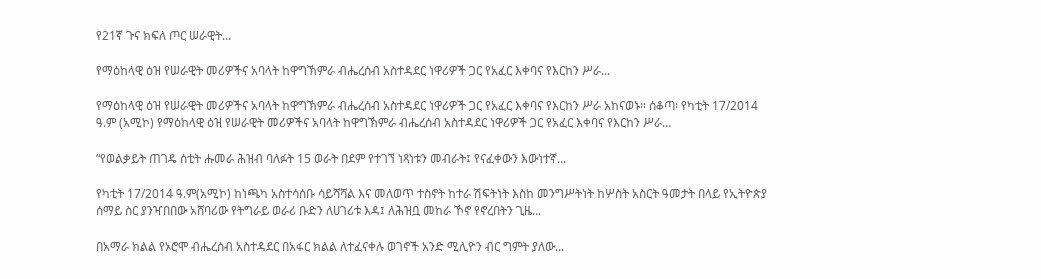የ21ኛ ጉና ክፍለ ጦር ሠራዊት...

የማዕከላዊ ዕዝ የሠራዊት መሪዎችና አባላት ከዋግኽምራ ብሔረሰብ አስተዳደር ነዋሪዎች ጋር የአፈር እቀባና የእርከን ሥራ...

የማዕከላዊ ዕዝ የሠራዊት መሪዎችና አባላት ከዋግኽምራ ብሔረሰብ አስተዳደር ነዋሪዎች ጋር የአፈር እቀባና የእርከን ሥራ አከናወኑ። ሰቆጣ፡ የካቲት 17/2014 ዓ.ም (አሚኮ) የማዕከላዊ ዕዝ የሠራዊት መሪዎችና አባላት ከዋግኽምራ ብሔረሰብ አስተዳደር ነዋሪዎች ጋር የአፈር እቀባና የእርከን ሥራ...

“የወልቃይት ጠገዴ ሰቲት ሑመራ ሕዝብ ባለፉት 15 ወራት በደም የተገኘ ነጻነቱን መብራት፤ የናፈቀውን እውነተኛ...

የካቲት 17/2014 ዓ.ም(አሚኮ) ከነጫካ አስተሳሰቡ ሳይሻሻል እና መለወጥ ተስኖት ከተራ ሽፍትነት እስከ መንግሥትነት ከሦስት አስርት ዓመታት በላይ የኢትዮጵያ ሰማይ ስር ያንዣበበው አሸባሪው የትግራይ ወራሪ ቡድን ለሀገሪቱ እዳ፤ ለሕዝቧ መከራ ኾኖ የኖረበትን ጊዜ...

በአማራ ክልል የኦሮሞ ብሔረሰብ አስተዳደር በአፋር ክልል ለተፈናቀሉ ወገኖች አንድ ሚሊዮን ብር ግምት ያለው...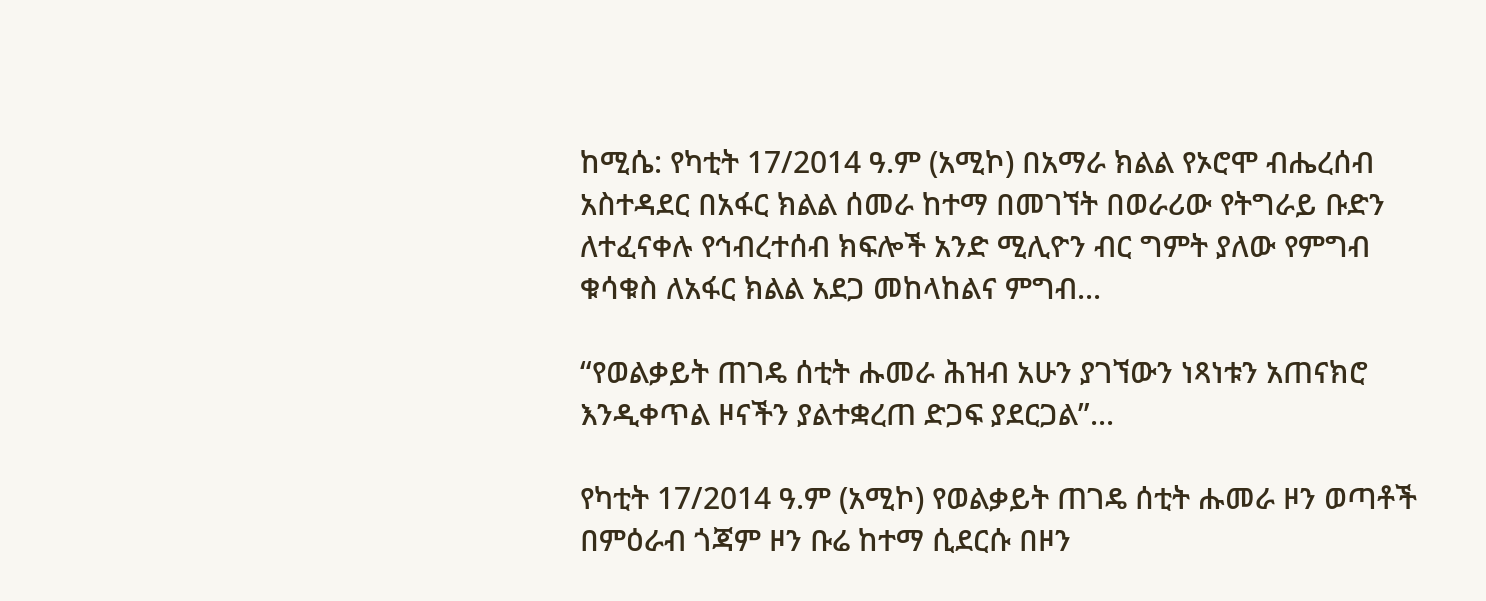ከሚሴ: የካቲት 17/2014 ዓ.ም (አሚኮ) በአማራ ክልል የኦሮሞ ብሔረሰብ አስተዳደር በአፋር ክልል ሰመራ ከተማ በመገኘት በወራሪው የትግራይ ቡድን ለተፈናቀሉ የኅብረተሰብ ክፍሎች አንድ ሚሊዮን ብር ግምት ያለው የምግብ ቁሳቁስ ለአፋር ክልል አደጋ መከላከልና ምግብ...

“የወልቃይት ጠገዴ ሰቲት ሑመራ ሕዝብ አሁን ያገኘውን ነጻነቱን አጠናክሮ እንዲቀጥል ዞናችን ያልተቋረጠ ድጋፍ ያደርጋል”...

የካቲት 17/2014 ዓ.ም (አሚኮ) የወልቃይት ጠገዴ ሰቲት ሑመራ ዞን ወጣቶች በምዕራብ ጎጃም ዞን ቡሬ ከተማ ሲደርሱ በዞን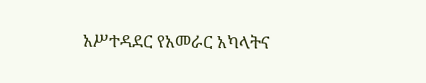አሥተዳደር የአመራር አካላትና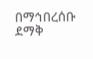በማኅበረሰቡ ደማቅ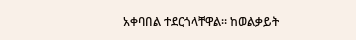አቀባበል ተደርጎላቸዋል። ከወልቃይት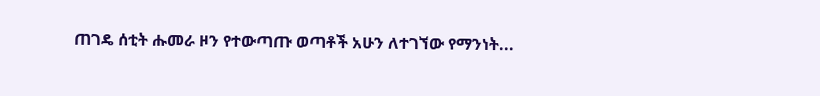ጠገዴ ሰቲት ሑመራ ዞን የተውጣጡ ወጣቶች አሁን ለተገኘው የማንነት...